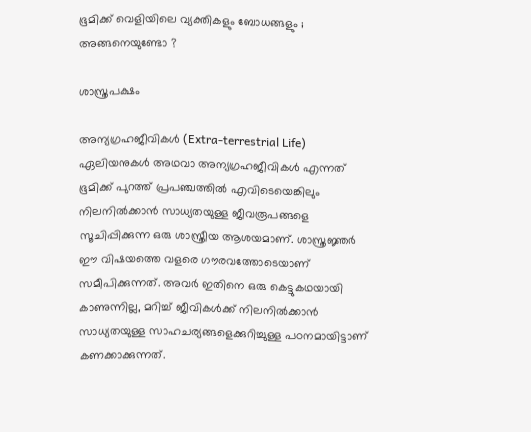ഭൂമിക്ക് വെളിയിലെ വ്യക്തികളും ബോധങ്ങളും ; അങ്ങനെയുണ്ടോ ?

ശാസ്ത്രപക്ഷം

അന്യഗ്രഹജീവികൾ (Extra-terrestrial Life) ഏലിയനുകൾ അഥവാ അന്യഗ്രഹജീവികൾ എന്നത് ഭൂമിക്ക് പുറത്ത് പ്രപഞ്ചത്തിൽ എവിടെയെങ്കിലും നിലനിൽക്കാൻ സാധ്യതയുള്ള ജീവരൂപങ്ങളെ സൂചിപ്പിക്കുന്ന ഒരു ശാസ്ത്രീയ ആശയമാണ്. ശാസ്ത്രജ്ഞർ ഈ വിഷയത്തെ വളരെ ഗൗരവത്തോടെയാണ് സമീപിക്കുന്നത്. അവർ ഇതിനെ ഒരു കെട്ടുകഥയായി കാണുന്നില്ല, മറിച്ച് ജീവികൾക്ക് നിലനിൽക്കാൻ സാധ്യതയുള്ള സാഹചര്യങ്ങളെക്കുറിച്ചുള്ള പഠനമായിട്ടാണ് കണക്കാക്കുന്നത്.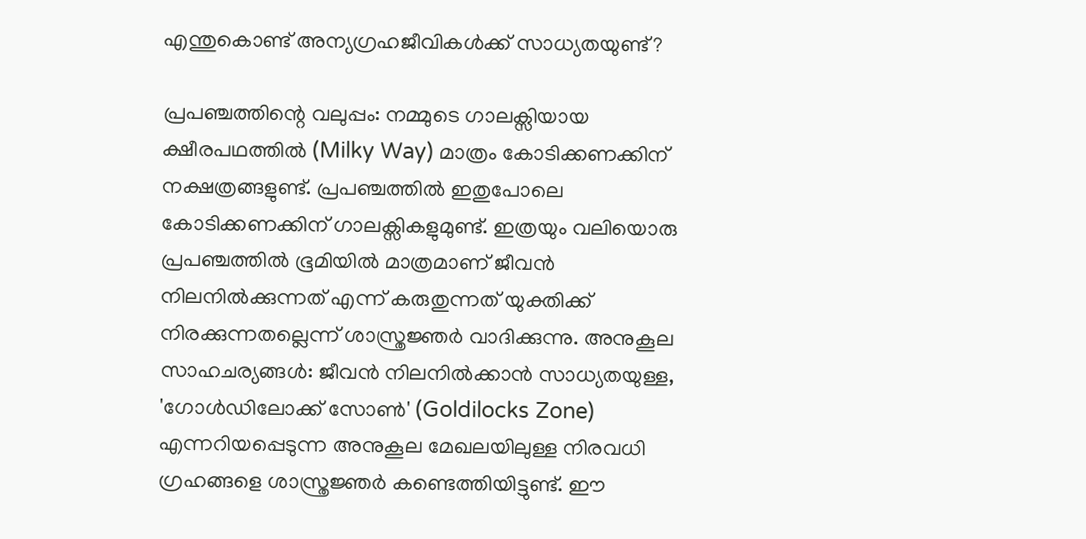എന്തുകൊണ്ട് അന്യഗ്രഹജീവികൾക്ക് സാധ്യതയുണ്ട്?

പ്രപഞ്ചത്തിന്റെ വലുപ്പം: നമ്മുടെ ഗാലക്സിയായ ക്ഷീരപഥത്തിൽ (Milky Way) മാത്രം കോടിക്കണക്കിന് നക്ഷത്രങ്ങളുണ്ട്. പ്രപഞ്ചത്തിൽ ഇതുപോലെ കോടിക്കണക്കിന് ഗാലക്സികളുമുണ്ട്. ഇത്രയും വലിയൊരു പ്രപഞ്ചത്തിൽ ഭൂമിയിൽ മാത്രമാണ് ജീവൻ നിലനിൽക്കുന്നത് എന്ന് കരുതുന്നത് യുക്തിക്ക് നിരക്കുന്നതല്ലെന്ന് ശാസ്ത്രജ്ഞർ വാദിക്കുന്നു. അനുകൂല സാഹചര്യങ്ങൾ: ജീവൻ നിലനിൽക്കാൻ സാധ്യതയുള്ള, 'ഗോൾഡിലോക്ക് സോൺ' (Goldilocks Zone) എന്നറിയപ്പെടുന്ന അനുകൂല മേഖലയിലുള്ള നിരവധി ഗ്രഹങ്ങളെ ശാസ്ത്രജ്ഞർ കണ്ടെത്തിയിട്ടുണ്ട്. ഈ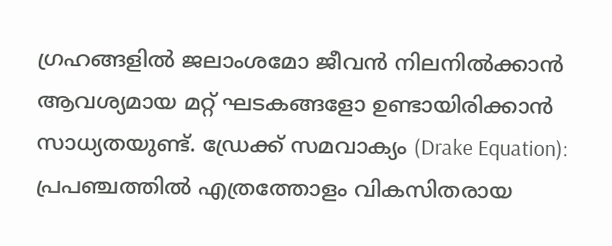ഗ്രഹങ്ങളിൽ ജലാംശമോ ജീവൻ നിലനിൽക്കാൻ ആവശ്യമായ മറ്റ് ഘടകങ്ങളോ ഉണ്ടായിരിക്കാൻ സാധ്യതയുണ്ട്. ഡ്രേക്ക് സമവാക്യം (Drake Equation): പ്രപഞ്ചത്തിൽ എത്രത്തോളം വികസിതരായ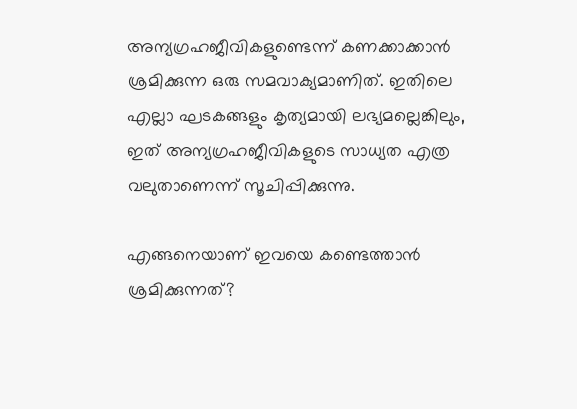അന്യഗ്രഹജീവികളുണ്ടെന്ന് കണക്കാക്കാൻ ശ്രമിക്കുന്ന ഒരു സമവാക്യമാണിത്. ഇതിലെ എല്ലാ ഘടകങ്ങളും കൃത്യമായി ലഭ്യമല്ലെങ്കിലും, ഇത് അന്യഗ്രഹജീവികളുടെ സാധ്യത എത്ര വലുതാണെന്ന് സൂചിപ്പിക്കുന്നു.

എങ്ങനെയാണ് ഇവയെ കണ്ടെത്താൻ ശ്രമിക്കുന്നത്?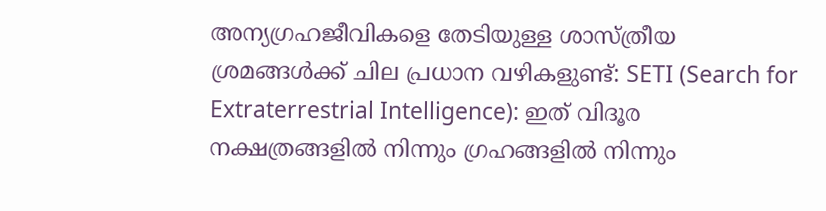അന്യഗ്രഹജീവികളെ തേടിയുള്ള ശാസ്ത്രീയ ശ്രമങ്ങൾക്ക് ചില പ്രധാന വഴികളുണ്ട്: SETI (Search for Extraterrestrial Intelligence): ഇത് വിദൂര നക്ഷത്രങ്ങളിൽ നിന്നും ഗ്രഹങ്ങളിൽ നിന്നും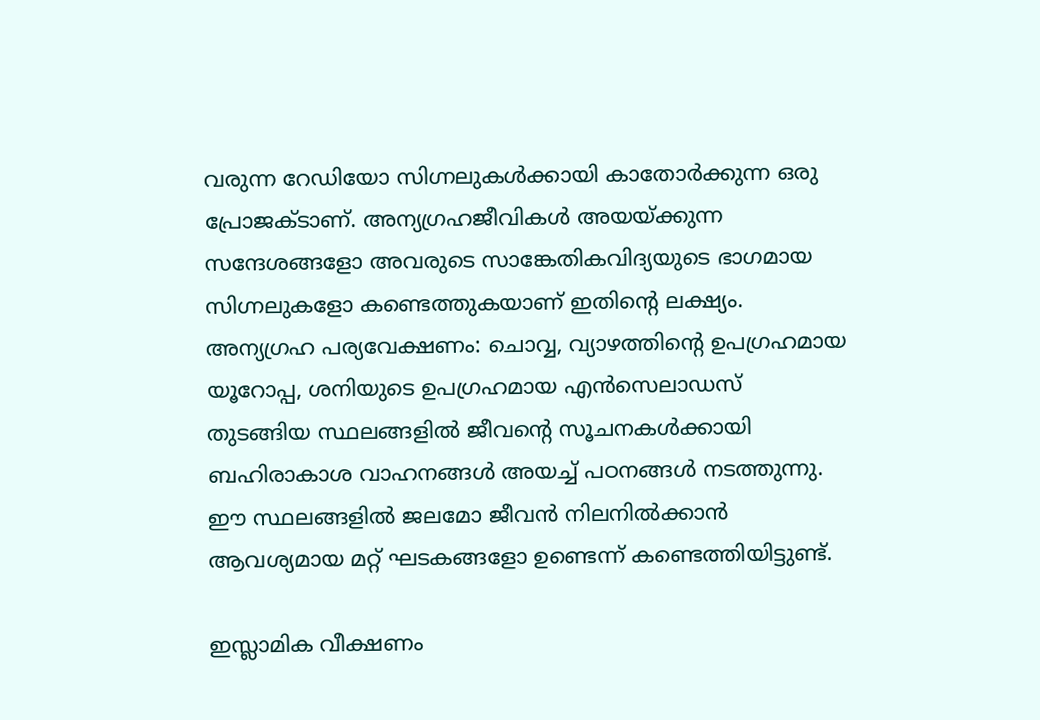വരുന്ന റേഡിയോ സിഗ്നലുകൾക്കായി കാതോർക്കുന്ന ഒരു പ്രോജക്ടാണ്. അന്യഗ്രഹജീവികൾ അയയ്ക്കുന്ന സന്ദേശങ്ങളോ അവരുടെ സാങ്കേതികവിദ്യയുടെ ഭാഗമായ സിഗ്നലുകളോ കണ്ടെത്തുകയാണ് ഇതിന്റെ ലക്ഷ്യം. അന്യഗ്രഹ പര്യവേക്ഷണം: ചൊവ്വ, വ്യാഴത്തിന്റെ ഉപഗ്രഹമായ യൂറോപ്പ, ശനിയുടെ ഉപഗ്രഹമായ എൻസെലാഡസ് തുടങ്ങിയ സ്ഥലങ്ങളിൽ ജീവന്റെ സൂചനകൾക്കായി ബഹിരാകാശ വാഹനങ്ങൾ അയച്ച് പഠനങ്ങൾ നടത്തുന്നു. ഈ സ്ഥലങ്ങളിൽ ജലമോ ജീവൻ നിലനിൽക്കാൻ ആവശ്യമായ മറ്റ് ഘടകങ്ങളോ ഉണ്ടെന്ന് കണ്ടെത്തിയിട്ടുണ്ട്.

ഇസ്ലാമിക വീക്ഷണം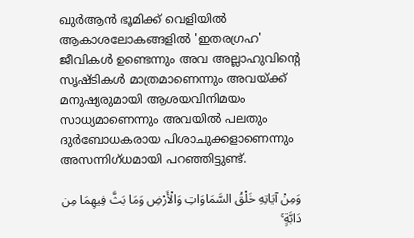ഖുർആൻ ഭൂമിക്ക് വെളിയിൽ ആകാശലോകങ്ങളിൽ 'ഇതരഗ്രഹ' ജീവികൾ ഉണ്ടെന്നും അവ അല്ലാഹുവിൻ്റെ സൃഷ്ടികൾ മാത്രമാണെന്നും അവയ്ക്ക് മനുഷ്യരുമായി ആശയവിനിമയം സാധ്യമാണെന്നും അവയിൽ പലതും ദുർബോധകരായ പിശാചുക്കളാണെന്നും അസന്നിഗ്ധമായി പറഞ്ഞിട്ടുണ്ട്.

وَمِنْ آيَاتِهِ خَلْقُ السَّمَاوَاتِ وَالْأَرْضِ وَمَا بَثَّ فِيهِمَا مِن دَابَّةٍ ۚ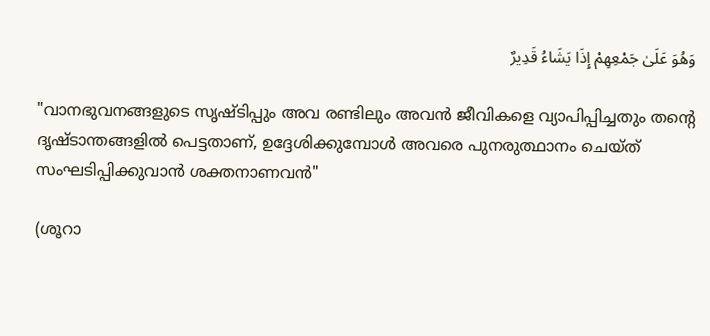وَهُوَ عَلَىٰ جَمْعِهِمْ إِذَا يَشَاءُ قَدِيرٌ

"വാനഭുവനങ്ങളുടെ സൃഷ്ടിപ്പും അവ രണ്ടിലും അവൻ ജീവികളെ വ്യാപിപ്പിച്ചതും തൻ്റെ ദൃഷ്ടാന്തങ്ങളിൽ പെട്ടതാണ്, ഉദ്ദേശിക്കുമ്പോൾ അവരെ പുനരുത്ഥാനം ചെയ്ത് സംഘടിപ്പിക്കുവാൻ ശക്തനാണവൻ"

(ശൂറാ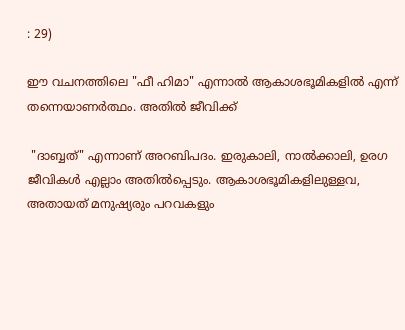: 29)

ഈ വചനത്തിലെ "ഫീ ഹിമാ" എന്നാൽ ആകാശഭൂമികളിൽ എന്ന് തന്നെയാണർത്ഥം. അതിൽ ജീവിക്ക്

 "ദാബ്ബത്" എന്നാണ് അറബിപദം. ഇരുകാലി, നാൽക്കാലി, ഉരഗ ജീവികൾ എല്ലാം അതിൽപ്പെടും. ആകാശഭൂമികളിലുള്ളവ, അതായത് മനുഷ്യരും പറവകളും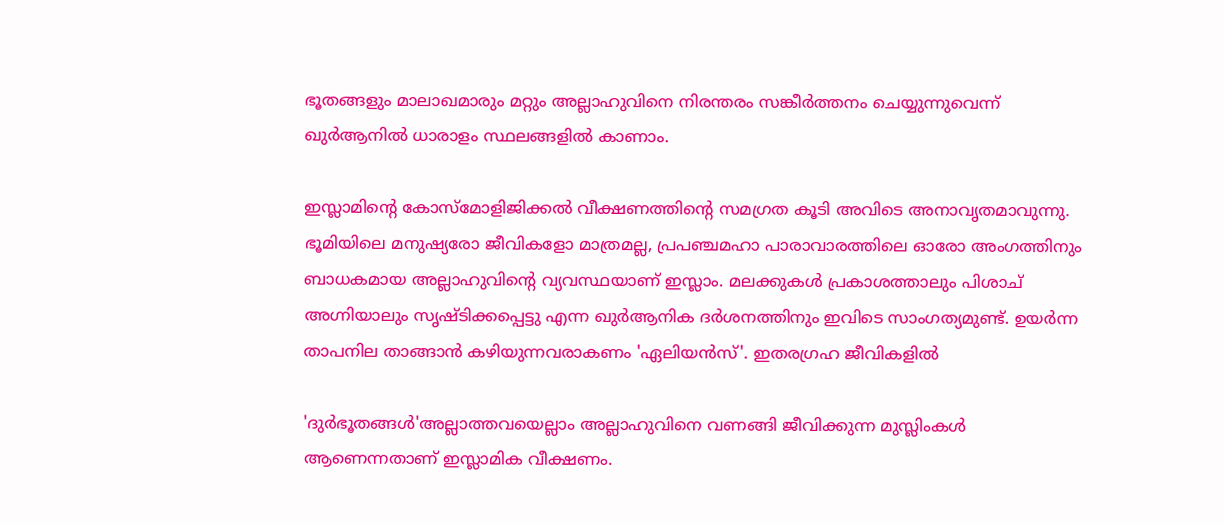ഭൂതങ്ങളും മാലാഖമാരും മറ്റും അല്ലാഹുവിനെ നിരന്തരം സങ്കീർത്തനം ചെയ്യുന്നുവെന്ന് ഖുർആനിൽ ധാരാളം സ്ഥലങ്ങളിൽ കാണാം.

ഇസ്ലാമിൻ്റെ കോസ്മോളിജിക്കൽ വീക്ഷണത്തിൻ്റെ സമഗ്രത കൂടി അവിടെ അനാവൃതമാവുന്നു. ഭൂമിയിലെ മനുഷ്യരോ ജീവികളോ മാത്രമല്ല, പ്രപഞ്ചമഹാ പാരാവാരത്തിലെ ഓരോ അംഗത്തിനും ബാധകമായ അല്ലാഹുവിൻ്റെ വ്യവസ്ഥയാണ് ഇസ്ലാം. മലക്കുകൾ പ്രകാശത്താലും പിശാച് അഗ്നിയാലും സൃഷ്ടിക്കപ്പെട്ടു എന്ന ഖുർആനിക ദർശനത്തിനും ഇവിടെ സാംഗത്യമുണ്ട്. ഉയർന്ന താപനില താങ്ങാൻ കഴിയുന്നവരാകണം 'ഏലിയൻസ്'. ഇതരഗ്രഹ ജീവികളിൽ

'ദുർഭൂതങ്ങൾ'അല്ലാത്തവയെല്ലാം അല്ലാഹുവിനെ വണങ്ങി ജീവിക്കുന്ന മുസ്ലിംകൾ ആണെന്നതാണ് ഇസ്ലാമിക വീക്ഷണം.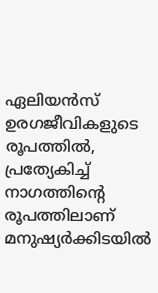ഏലിയൻസ് ഉരഗജീവികളുടെ രൂപത്തിൽ, പ്രത്യേകിച്ച് നാഗത്തിൻ്റെ രൂപത്തിലാണ് മനുഷ്യർക്കിടയിൽ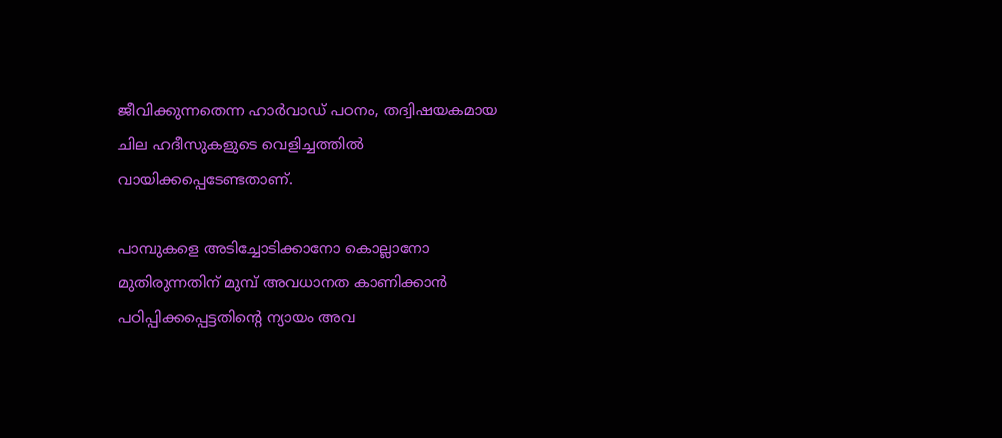ജീവിക്കുന്നതെന്ന ഹാർവാഡ് പഠനം, തദ്വിഷയകമായ ചില ഹദീസുകളുടെ വെളിച്ചത്തിൽ വായിക്കപ്പെടേണ്ടതാണ്.

പാമ്പുകളെ അടിച്ചോടിക്കാനോ കൊല്ലാനോ മുതിരുന്നതിന് മുമ്പ് അവധാനത കാണിക്കാൻ പഠിപ്പിക്കപ്പെട്ടതിൻ്റെ ന്യായം അവ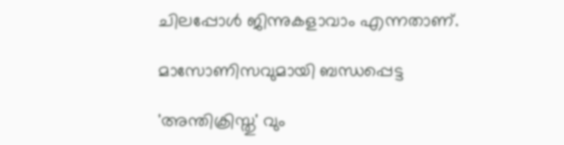ചിലപ്പോൾ ജിന്നുകളാവാം എന്നതാണ്.

മാസോണിസവുമായി ബന്ധപ്പെട്ട

'അന്തിക്രിസ്തു' വും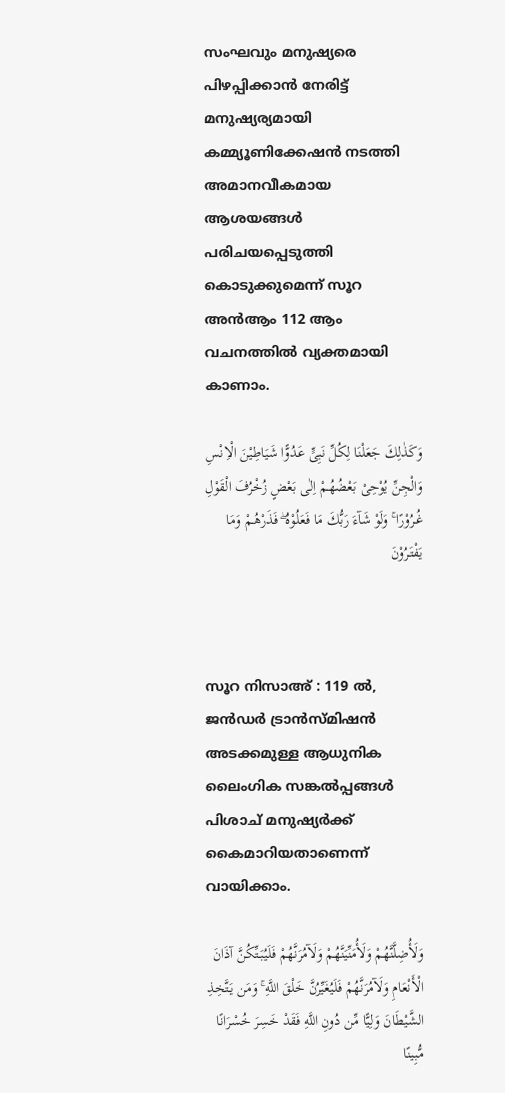സംഘവും മനുഷ്യരെ പിഴപ്പിക്കാൻ നേരിട്ട് മനുഷ്യര്യമായി കമ്മ്യൂണിക്കേഷൻ നടത്തി അമാനവീകമായ ആശയങ്ങൾ പരിചയപ്പെടുത്തി കൊടുക്കുമെന്ന് സൂറ അൻആം 112 ആം വചനത്തിൽ വ്യക്തമായി കാണാം.

وَكَذٰلِكَ جَعَلْنَا لِكُلِّ نَبِىٍّ عَدُوًّا شَيَاطِيْنَ الْاِنْسِ وَالْجِنِّ يُوْحِىْ بَعْضُهُـمْ اِلٰى بَعْضٍ زُخْرُفَ الْقَوْلِ غُـرُوْرًا ۚ وَلَوْ شَآءَ رَبُّكَ مَا فَعَلُوْهُ ۖ فَذَرْهُـمْ وَمَا يَفْتَـرُوْنَ



സൂറ നിസാഅ് : 119 ൽ, ജൻഡർ ട്രാൻസ്മിഷൻ അടക്കമുള്ള ആധുനിക ലൈംഗിക സങ്കൽപ്പങ്ങൾ പിശാച് മനുഷ്യർക്ക് കൈമാറിയതാണെന്ന് വായിക്കാം.

وَلَأُضِلَّنَّهُمْ وَلَأُمَنِّيَنَّهُمْ وَلَآمُرَنَّهُمْ فَلَيُبَتِّكُنَّ آذَانَ الْأَنْعَامِ وَلَآمُرَنَّهُمْ فَلَيُغَيِّرُنَّ خَلْقَ اللَّهِ ۚ وَمَن يَتَّخِذِ الشَّيْطَانَ وَلِيًّا مِّن دُونِ اللَّهِ فَقَدْ خَسِرَ خُسْرَانًا مُّبِينًا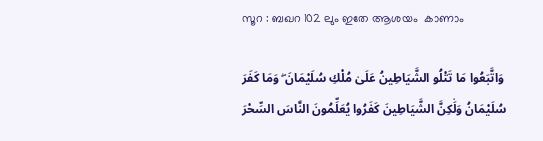സൂറ : ബഖറ 102 ലും ഇതേ ആശയം  കാണാം

 وَاتَّبَعُوا مَا تَتْلُو الشَّيَاطِينُ عَلَىٰ مُلْكِ سُلَيْمَانَ ۖ وَمَا كَفَرَ سُلَيْمَانُ وَلَٰكِنَّ الشَّيَاطِينَ كَفَرُوا يُعَلِّمُونَ النَّاسَ السِّحْرَ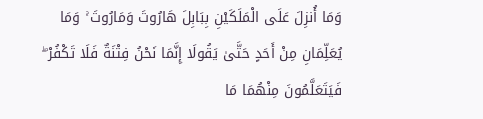وَمَا أُنزِلَ عَلَى الْمَلَكَيْنِ بِبَابِلَ هَارُوتَ وَمَارُوتَ ۚ وَمَا يُعَلِّمَانِ مِنْ أَحَدٍ حَتَّىٰ يَقُولَا إِنَّمَا نَحْنُ فِتْنَةٌ فَلَا تَكْفُرْ ۖ فَيَتَعَلَّمُونَ مِنْهُمَا مَا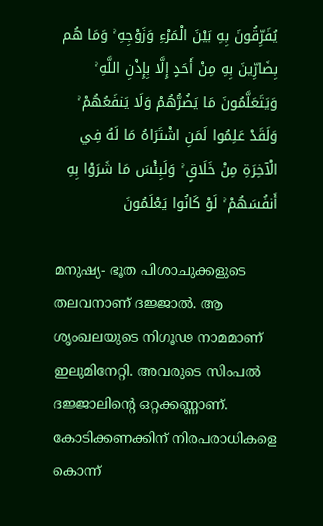يُفَرِّقُونَ بِهِ بَيْنَ الْمَرْءِ وَزَوْجِهِ ۚ وَمَا هُم بِضَارِّينَ بِهِ مِنْ أَحَدٍ إِلَّا بِإِذْنِ اللَّهِ ۚ وَيَتَعَلَّمُونَ مَا يَضُرُّهُمْ وَلَا يَنفَعُهُمْ ۚ وَلَقَدْ عَلِمُوا لَمَنِ اشْتَرَاهُ مَا لَهُ فِي الْآخِرَةِ مِنْ خَلَاقٍ ۚ وَلَبِئْسَ مَا شَرَوْا بِهِ أَنفُسَهُمْ ۚ لَوْ كَانُوا يَعْلَمُونَ

മനുഷ്യ- ഭൂത പിശാചുക്കളുടെ തലവനാണ് ദജ്ജാൽ. ആ ശൃംഖലയുടെ നിഗൂഢ നാമമാണ് ഇലുമിനേറ്റി. അവരുടെ സിംപൽ ദജ്ജാലിൻ്റെ ഒറ്റക്കണ്ണാണ്. കോടിക്കണക്കിന് നിരപരാധികളെ കൊന്ന്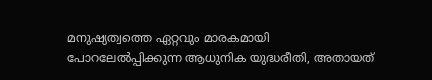മനുഷ്യത്വത്തെ ഏറ്റവും മാരകമായി പോറലേൽപ്പിക്കുന്ന ആധുനിക യുദ്ധരീതി, അതായത്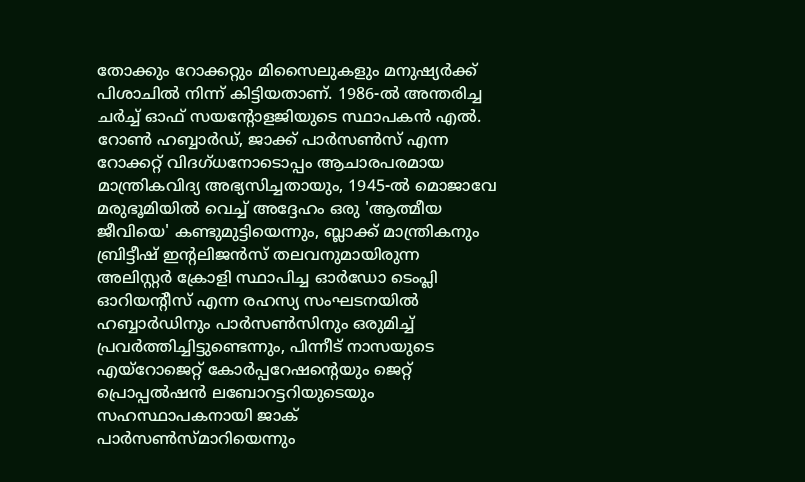തോക്കും റോക്കറ്റും മിസൈലുകളും മനുഷ്യർക്ക് പിശാചിൽ നിന്ന് കിട്ടിയതാണ്. 1986-ൽ അന്തരിച്ച ചർച്ച് ഓഫ് സയന്റോളജിയുടെ സ്ഥാപകൻ എൽ. റോൺ ഹബ്ബാർഡ്, ജാക്ക് പാർസൺസ് എന്ന റോക്കറ്റ് വിദഗ്ധനോടൊപ്പം ആചാരപരമായ മാന്ത്രികവിദ്യ അഭ്യസിച്ചതായും, 1945-ൽ മൊജാവേ മരുഭൂമിയിൽ വെച്ച് അദ്ദേഹം ഒരു 'ആത്മീയ ജീവിയെ' കണ്ടുമുട്ടിയെന്നും, ബ്ലാക്ക് മാന്ത്രികനും ബ്രിട്ടീഷ് ഇന്റലിജൻസ് തലവനുമായിരുന്ന അലിസ്റ്റർ ക്രോളി സ്ഥാപിച്ച ഓർഡോ ടെംപ്ലി ഓറിയന്റീസ് എന്ന രഹസ്യ സംഘടനയിൽ ഹബ്ബാർഡിനും പാർസൺസിനും ഒരുമിച്ച് പ്രവർത്തിച്ചിട്ടുണ്ടെന്നും, പിന്നീട് നാസയുടെ എയ്‌റോജെറ്റ് കോർപ്പറേഷന്റെയും ജെറ്റ് പ്രൊപ്പൽഷൻ ലബോറട്ടറിയുടെയും സഹസ്ഥാപകനായി ജാക് പാർസൺസ്മാറിയെന്നും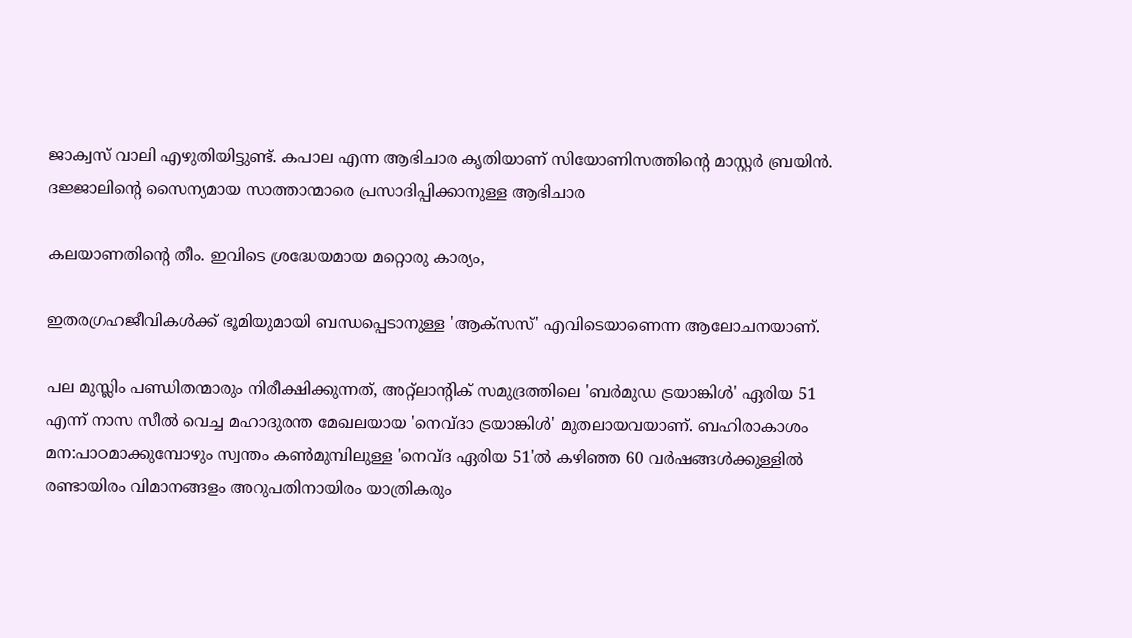ജാക്വസ് വാലി എഴുതിയിട്ടുണ്ട്. കപാല എന്ന ആഭിചാര കൃതിയാണ് സിയോണിസത്തിൻ്റെ മാസ്റ്റർ ബ്രയിൻ. ദജ്ജാലിൻ്റെ സൈന്യമായ സാത്താന്മാരെ പ്രസാദിപ്പിക്കാനുള്ള ആഭിചാര

കലയാണതിൻ്റെ തീം. ഇവിടെ ശ്രദ്ധേയമായ മറ്റൊരു കാര്യം,

ഇതരഗ്രഹജീവികൾക്ക് ഭൂമിയുമായി ബന്ധപ്പെടാനുള്ള 'ആക്സസ്' എവിടെയാണെന്ന ആലോചനയാണ്.

പല മുസ്ലിം പണ്ഡിതന്മാരും നിരീക്ഷിക്കുന്നത്, അറ്റ്ലാൻ്റിക് സമുദ്രത്തിലെ 'ബർമുഡ ട്രയാങ്കിൾ' ഏരിയ 51 എന്ന് നാസ സീൽ വെച്ച മഹാദുരന്ത മേഖലയായ 'നെവ്ദാ ട്രയാങ്കിൾ' മുതലായവയാണ്. ബഹിരാകാശം മന:പാഠമാക്കുമ്പോഴും സ്വന്തം കൺമുമ്പിലുള്ള 'നെവ്ദ ഏരിയ 51'ൽ കഴിഞ്ഞ 60 വർഷങ്ങൾക്കുള്ളിൽ രണ്ടായിരം വിമാനങ്ങളം അറുപതിനായിരം യാത്രികരും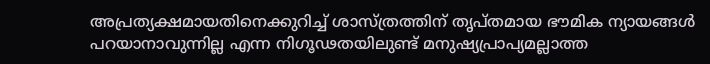അപ്രത്യക്ഷമായതിനെക്കുറിച്ച് ശാസ്ത്രത്തിന് തൃപ്തമായ ഭൗമിക ന്യായങ്ങൾ പറയാനാവുന്നില്ല എന്ന നിഗൂഢതയിലുണ്ട് മനുഷ്യപ്രാപ്യമല്ലാത്ത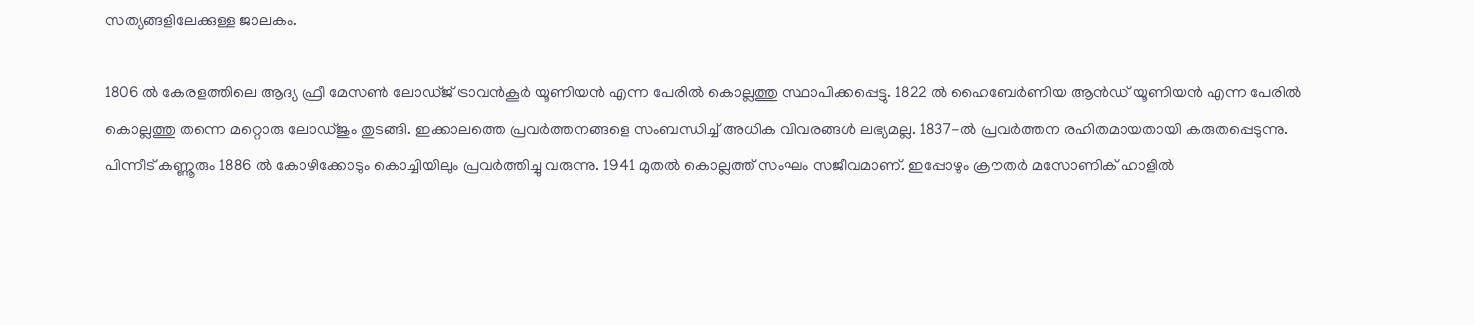സത്യങ്ങളിലേക്കുള്ള ജാലകം.

1806 ൽ കേരളത്തിലെ ആദ്യ ഫ്രീ മേസൺ ലോഡ്ജ് ട്രാവൻകൂർ യൂണിയൻ എന്ന പേരിൽ കൊല്ലത്തു സ്ഥാപിക്കപ്പെട്ടു. 1822 ൽ ഹൈബേർണിയ ആൻഡ് യൂണിയൻ എന്ന പേരിൽ കൊല്ലത്തു തന്നെ മറ്റൊരു ലോഡ്ജും തുടങ്ങി. ഇക്കാലത്തെ പ്രവർത്തനങ്ങളെ സംബന്ധിച്ച് അധിക വിവരങ്ങൾ ലഭ്യമല്ല. 1837-ൽ പ്രവർത്തന രഹിതമായതായി കരുതപ്പെടുന്നു. പിന്നീട് കണ്ണൂരും 1886 ൽ കോഴിക്കോടും കൊച്ചിയിലും പ്രവർത്തിച്ചു വരുന്നു. 1941 മുതൽ കൊല്ലത്ത് സംഘം സജീവമാണ്. ഇപ്പോഴും ക്രൗതർ മസോണിക് ഹാളിൽ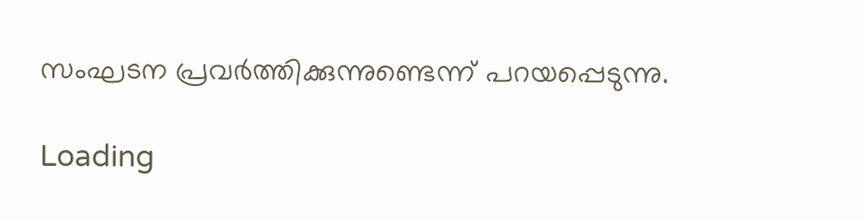സംഘടന പ്രവർത്തിക്കുന്നുണ്ടെന്ന് പറയപ്പെടുന്നു.

Loading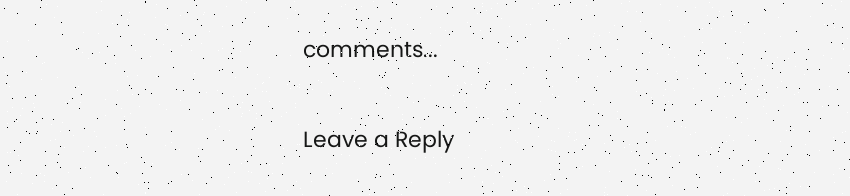comments...

Leave a Reply